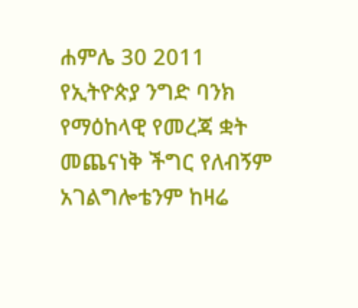ሐምሌ 30 2011 የኢትዮጵያ ንግድ ባንክ የማዕከላዊ የመረጃ ቋት መጨናነቅ ችግር የለብኝም አገልግሎቴንም ከዛሬ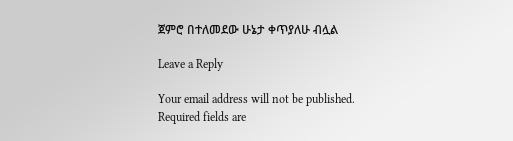ጀምሮ በተለመደው ሁኔታ ቀጥያለሁ ብሏል

Leave a Reply

Your email address will not be published. Required fields are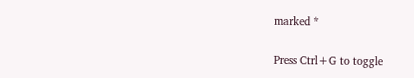marked *

Press Ctrl+G to toggle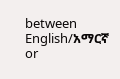between English/አማርኛ or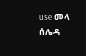use መላ ሰሌዳ